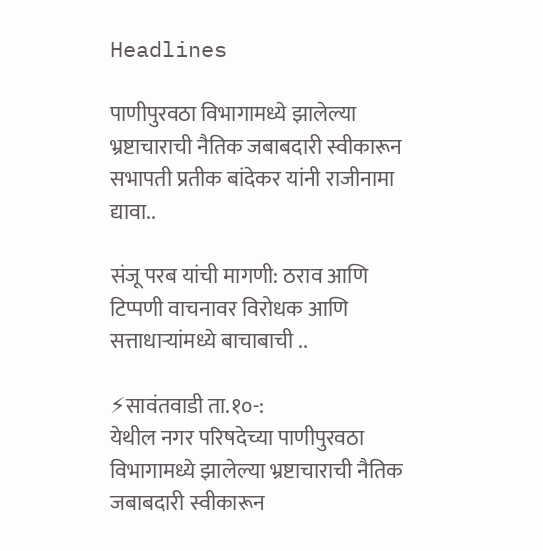Headlines

पाणीपुरवठा विभागामध्ये झालेल्या भ्रष्टाचाराची नैतिक जबाबदारी स्वीकारून सभापती प्रतीक बांदेकर यांनी राजीनामा द्यावा..

संजू परब यांची मागणी: ठराव आणि टिप्पणी वाचनावर विरोधक आणि सत्ताधाऱ्यांमध्ये बाचाबाची ..

⚡सावंतवाडी ता.१०-:
येथील नगर परिषदेच्या पाणीपुरवठा विभागामध्ये झालेल्या भ्रष्टाचाराची नैतिक जबाबदारी स्वीकारून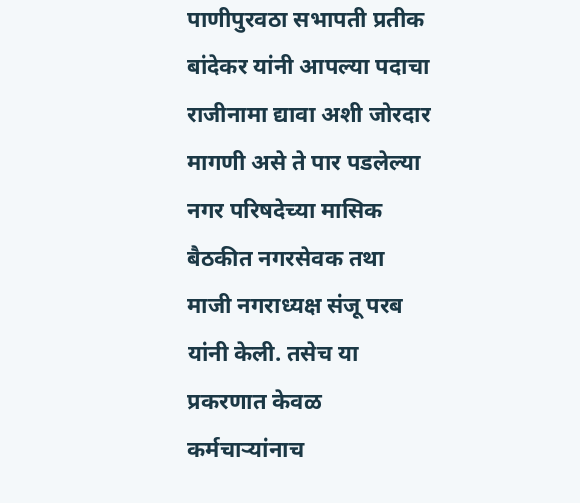पाणीपुरवठा सभापती प्रतीक बांदेकर यांनी आपल्या पदाचा राजीनामा द्यावा अशी जोरदार मागणी असे ते पार पडलेल्या नगर परिषदेच्या मासिक बैठकीत नगरसेवक तथा माजी नगराध्यक्ष संजू परब यांनी केली. तसेच या प्रकरणात केवळ कर्मचाऱ्यांनाच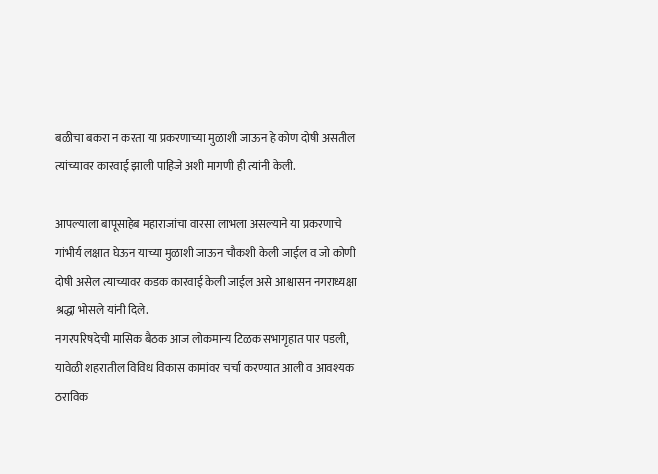बळीचा बकरा न करता या प्रकरणाच्या मुळाशी जाऊन हे कोण दोषी असतील त्यांच्यावर कारवाई झाली पाहिजे अशी मागणी ही त्यांनी केली.

आपल्याला बापूसाहेब महाराजांचा वारसा लाभला असल्याने या प्रकरणाचे गांभीर्य लक्षात घेऊन याच्या मुळाशी जाऊन चौकशी केली जाईल व जो कोणी दोषी असेल त्याच्यावर कडक कारवाई केली जाईल असे आश्वासन नगराध्यक्षा श्रद्धा भोसले यांनी दिले.
नगरपरिषदेची मासिक बैठक आज लोकमान्य टिळक सभागृहात पार पडली, यावेळी शहरातील विविध विकास कामांवर चर्चा करण्यात आली व आवश्यक ठराविक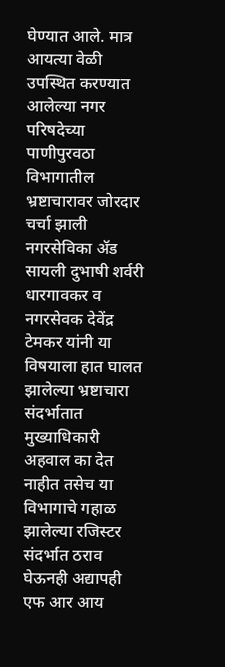घेण्यात आले. मात्र आयत्या वेळी उपस्थित करण्यात आलेल्या नगर परिषदेच्या पाणीपुरवठा विभागातील भ्रष्टाचारावर जोरदार चर्चा झाली नगरसेविका ॲड सायली दुभाषी शर्वरी धारगावकर व नगरसेवक देवेंद्र टेमकर यांनी या विषयाला हात घालत झालेल्या भ्रष्टाचारा संदर्भातात मुख्याधिकारी अहवाल का देत नाहीत तसेच या विभागाचे गहाळ झालेल्या रजिस्टर संदर्भात ठराव घेऊनही अद्यापही एफ आर आय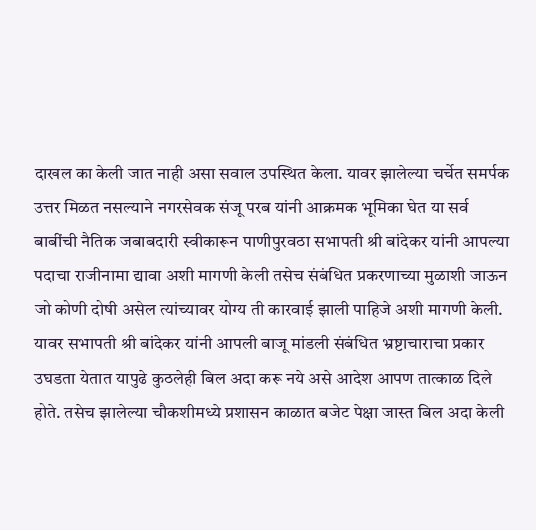दाखल का केली जात नाही असा सवाल उपस्थित केला. यावर झालेल्या चर्चेत समर्पक उत्तर मिळत नसल्याने नगरसेवक संजू परब यांनी आक्रमक भूमिका घेत या सर्व बाबींची नैतिक जबाबदारी स्वीकारून पाणीपुरवठा सभापती श्री बांदेकर यांनी आपल्या पदाचा राजीनामा द्यावा अशी मागणी केली तसेच संबंधित प्रकरणाच्या मुळाशी जाऊन जो कोणी दोषी असेल त्यांच्यावर योग्य ती कारवाई झाली पाहिजे अशी मागणी केली. यावर सभापती श्री बांदेकर यांनी आपली बाजू मांडली संबंधित भ्रष्टाचाराचा प्रकार उघडता येतात यापुढे कुठलेही बिल अदा करू नये असे आदेश आपण तात्काळ दिले होते. तसेच झालेल्या चौकशीमध्ये प्रशासन काळात बजेट पेक्षा जास्त बिल अदा केली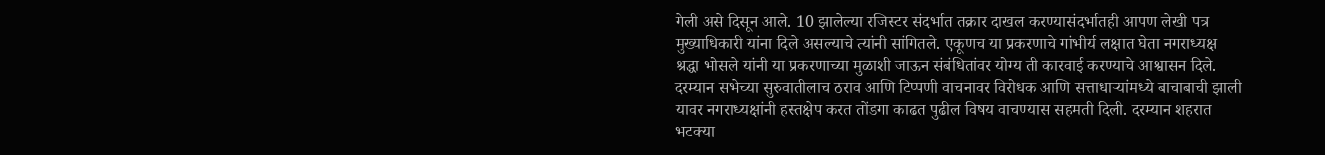गेली असे दिसून आले. 10 झालेल्या रजिस्टर संदर्भात तक्रार दाखल करण्यासंदर्भातही आपण लेखी पत्र मुख्याधिकारी यांना दिले असल्याचे त्यांनी सांगितले. एकूणच या प्रकरणाचे गांभीर्य लक्षात घेता नगराध्यक्ष श्रद्धा भोसले यांनी या प्रकरणाच्या मुळाशी जाऊन संबंधितांवर योग्य ती कारवाई करण्याचे आश्वासन दिले.
दरम्यान सभेच्या सुरुवातीलाच ठराव आणि टिप्पणी वाचनावर विरोधक आणि सत्ताधाऱ्यांमध्ये बाचाबाची झाली यावर नगराध्यक्षांनी हस्तक्षेप करत तोंडगा काढत पुढील विषय वाचण्यास सहमती दिली. दरम्यान शहरात भटक्या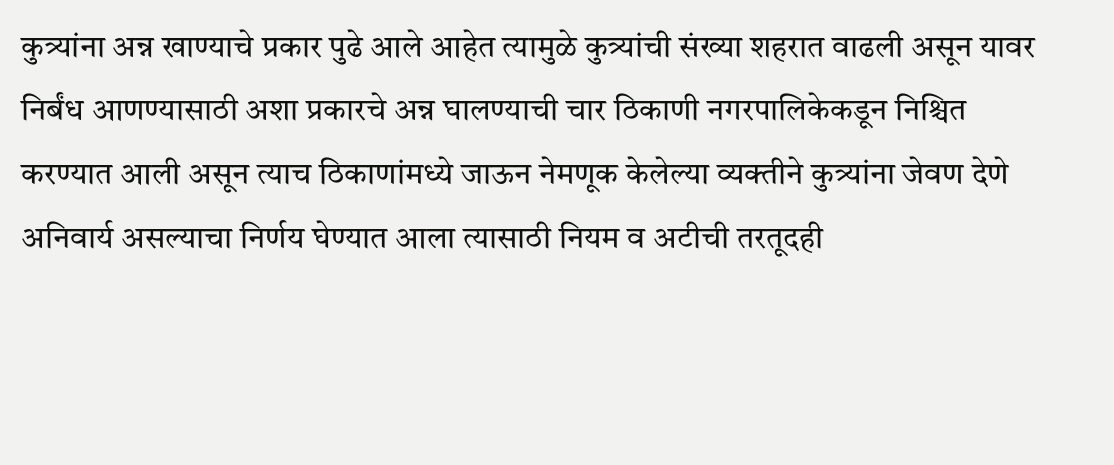कुत्र्यांना अन्न खाण्याचे प्रकार पुढे आले आहेत त्यामुळे कुत्र्यांची संख्या शहरात वाढली असून यावर निर्बंध आणण्यासाठी अशा प्रकारचे अन्न घालण्याची चार ठिकाणी नगरपालिकेकडून निश्चित करण्यात आली असून त्याच ठिकाणांमध्ये जाऊन नेमणूक केलेल्या व्यक्तीने कुत्र्यांना जेवण देणे अनिवार्य असल्याचा निर्णय घेण्यात आला त्यासाठी नियम व अटीची तरतूदही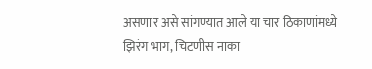असणार असे सांगण्यात आले या चार ठिकाणांमध्ये झिरंग भाग, चिटणीस नाका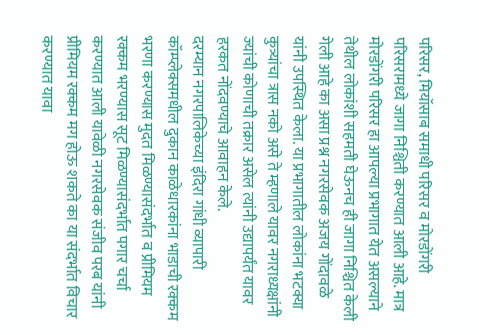परिसर, मियॉसाब समाधी परिसर व मोरडोंगरी परिसरामध्ये जागा निश्चिती करण्यात आली आहे. मात्र मोरडोंगरी परिसर हा आपल्या प्रभागात येत असल्याने तेथील लोकांशी सहमती घेऊनच ही जागा निश्चित केली गेली आहे का असा प्रश्न नगरसेवक अजय गोंदावळे यांनी उपस्थित केला. या प्रभागातील लोकांना भटक्या कुत्र्यांचा त्रास नको असे ते म्हणाले यावर नगराध्यक्षांनी ज्यांची कोणाची तक्रार असेल त्यांनी उद्यापर्यंत यावर हरकत नोंदवण्याचे आवाहन केले.
दरम्यान नगरपालिकेच्या इंदिरा गांधी व्यापारी कॉम्प्लेक्समधील दुकान काळेधारकांना भाडाची रक्कम भरणा करण्यास मुदत मिळण्यासंदर्भात व प्रीमियम रक्कम भरण्यास सूट मिळण्यासंदर्भात पगार चर्चा करण्यात आली यावेळी नगरसेवक संजीव परब यांनी प्रीमियम रक्कम मग होऊ शकते का या संदर्भात विचार करण्यात यावा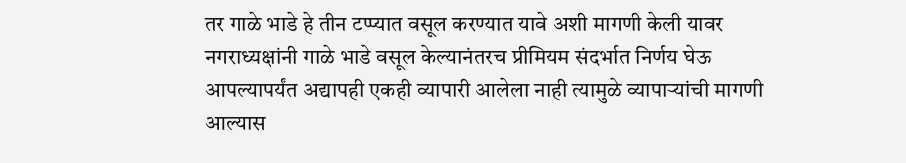तर गाळे भाडे हे तीन टप्प्यात वसूल करण्यात यावे अशी मागणी केली यावर नगराध्यक्षांनी गाळे भाडे वसूल केल्यानंतरच प्रीमियम संदर्भात निर्णय घेऊ आपल्यापर्यंत अद्यापही एकही व्यापारी आलेला नाही त्यामुळे व्यापाऱ्यांची मागणी आल्यास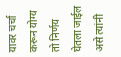यावर चर्चा करून योग्य तो निर्णय घेतला जाईल असे त्यांनी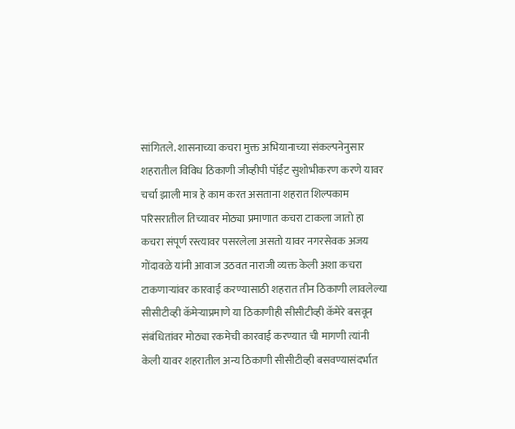सांगितले. शासनाच्या कचरा मुक्त अभियानाच्या संकल्पनेनुसार शहरातील विविध ठिकाणी जीव्हीपी पॉईंट सुशोभीकरण करणे यावर चर्चा झाली मात्र हे काम करत असताना शहरात शिल्पकाम परिसरातील तिच्यावर मोठ्या प्रमाणात कचरा टाकला जातो हा कचरा संपूर्ण रस्त्यावर पसरलेला असतो यावर नगरसेवक अजय गोंदावळे यांनी आवाज उठवत नाराजी व्यक्त केली अशा कचरा टाकणाऱ्यांवर कारवाई करण्यासाठी शहरात तीन ठिकाणी लावलेल्या सीसीटीव्ही कॅमेऱ्याप्रमाणे या ठिकाणीही सीसीटीव्ही कॅमेरे बसवून संबंधितांवर मोठ्या रकमेची कारवाई करण्यात ची मागणी त्यांनी केली यावर शहरातील अन्य ठिकाणी सीसीटीव्ही बसवण्यासंदर्भात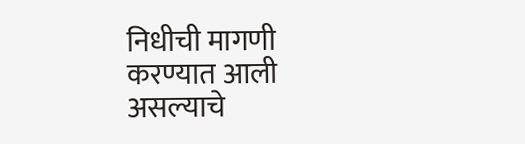निधीची मागणी करण्यात आली असल्याचे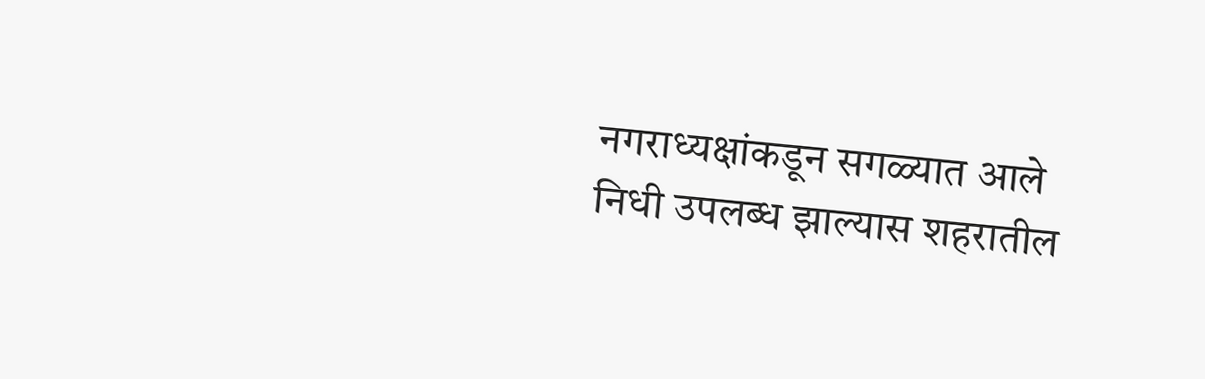नगराध्यक्षांकडून सगळ्यात आले निधी उपलब्ध झाल्यास शहरातील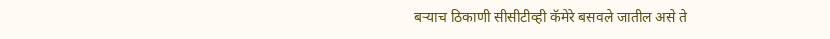बऱ्याच ठिकाणी सीसीटीव्ही कॅमेरे बसवले जातील असे ते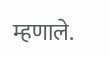म्हणाले.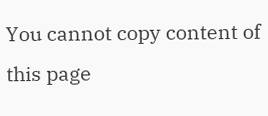You cannot copy content of this page